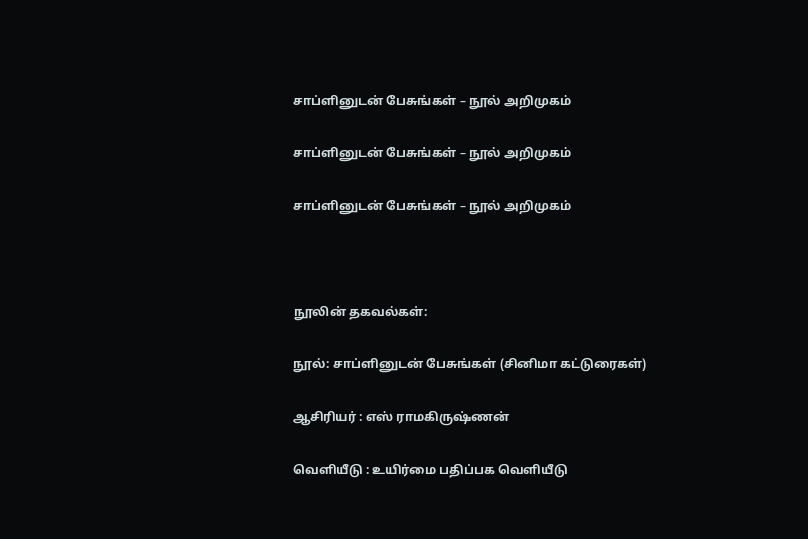சாப்ளினுடன் பேசுங்கள் – நூல் அறிமுகம்

சாப்ளினுடன் பேசுங்கள் – நூல் அறிமுகம்

சாப்ளினுடன் பேசுங்கள் – நூல் அறிமுகம்



நூலின் தகவல்கள்:

நூல்: சாப்ளினுடன் பேசுங்கள் (சினிமா கட்டுரைகள்)

ஆசிரியர் : எஸ் ராமகிருஷ்ணன்

வெளியீடு : உயிர்மை பதிப்பக வெளியீடு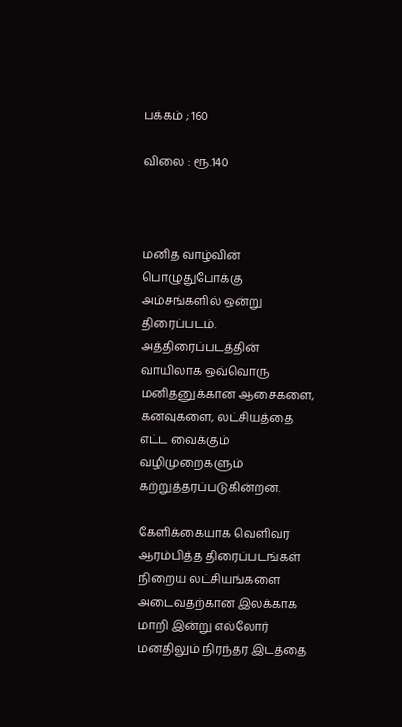பக்கம் ; 160

விலை : ரூ.140



மனித வாழ்வின் பொழுதுபோக்கு அம்சங்களில் ஒன்று திரைப்படம். அத்திரைப்படத்தின் வாயிலாக ஒவ்வொரு மனிதனுக்கான ஆசைகளை, கனவுகளை, லட்சியத்தை எட்ட வைக்கும் வழிமுறைகளும் கற்றுத்தரப்படுகின்றன.

கேளிக்கையாக வெளிவர ஆரம்பித்த திரைப்படங்கள் நிறைய லட்சியங்களை அடைவதற்கான இலக்காக மாறி இன்று எல்லோர் மனதிலும் நிரந்தர இடத்தை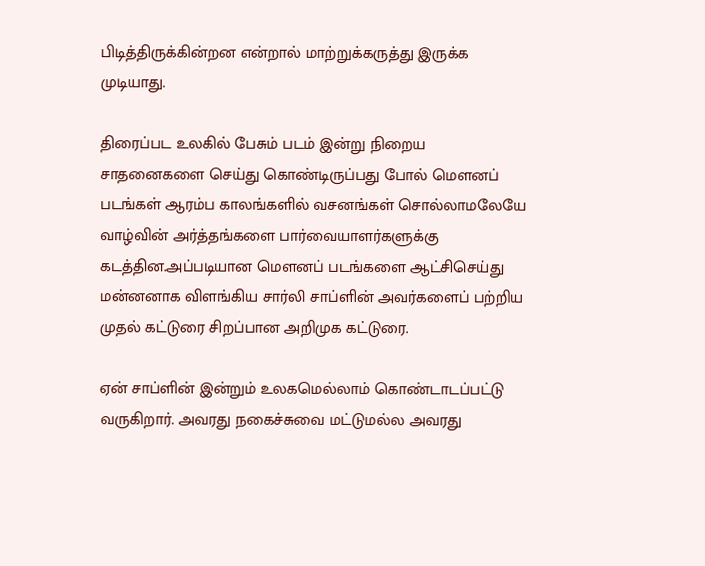பிடித்திருக்கின்றன என்றால் மாற்றுக்கருத்து இருக்க முடியாது.

திரைப்பட உலகில் பேசும் படம் இன்று நிறைய சாதனைகளை செய்து கொண்டிருப்பது போல் மௌனப் படங்கள் ஆரம்ப காலங்களில் வசனங்கள் சொல்லாமலேயே வாழ்வின் அர்த்தங்களை பார்வையாளர்களுக்கு கடத்தின.அப்படியான மௌனப் படங்களை ஆட்சிசெய்து மன்னனாக விளங்கிய சார்லி சாப்ளின் அவர்களைப் பற்றிய முதல் கட்டுரை சிறப்பான அறிமுக கட்டுரை.

ஏன் சாப்ளின் இன்றும் உலகமெல்லாம் கொண்டாடப்பட்டு வருகிறார். அவரது நகைச்சுவை மட்டுமல்ல அவரது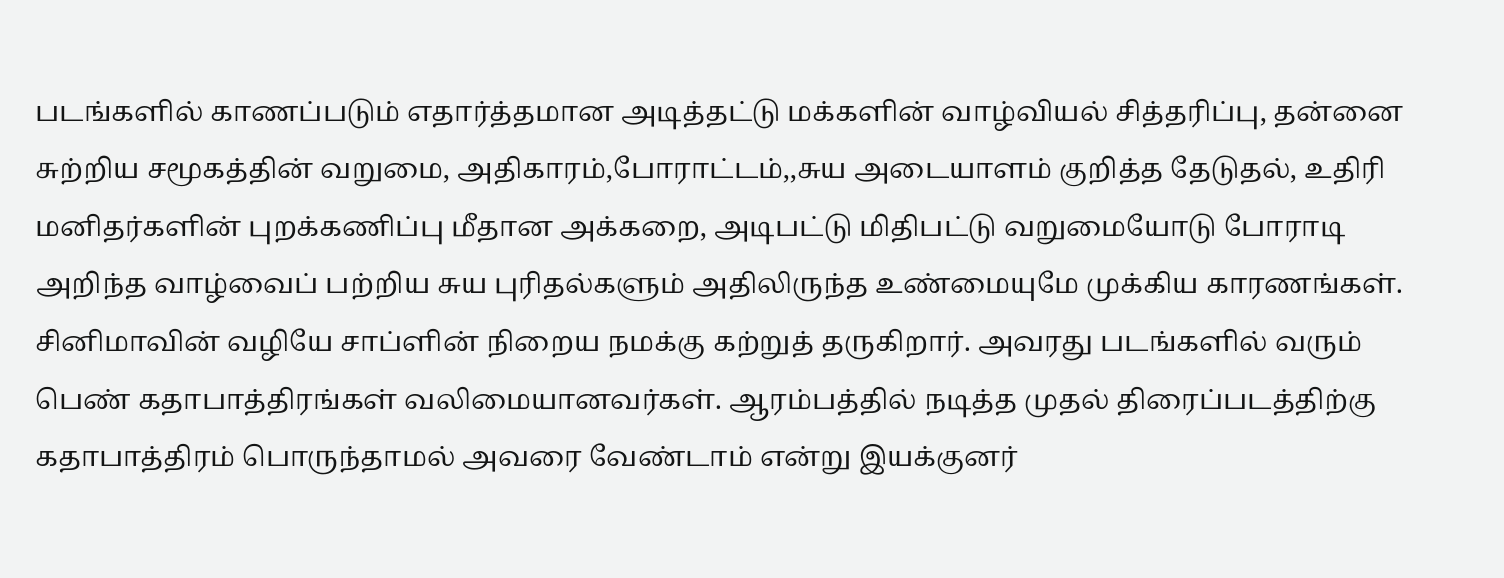படங்களில் காணப்படும் எதார்த்தமான அடித்தட்டு மக்களின் வாழ்வியல் சித்தரிப்பு, தன்னை சுற்றிய சமூகத்தின் வறுமை, அதிகாரம்,போராட்டம்,,சுய அடையாளம் குறித்த தேடுதல், உதிரி மனிதர்களின் புறக்கணிப்பு மீதான அக்கறை, அடிபட்டு மிதிபட்டு வறுமையோடு போராடி அறிந்த வாழ்வைப் பற்றிய சுய புரிதல்களும் அதிலிருந்த உண்மையுமே முக்கிய காரணங்கள்.
சினிமாவின் வழியே சாப்ளின் நிறைய நமக்கு கற்றுத் தருகிறார். அவரது படங்களில் வரும் பெண் கதாபாத்திரங்கள் வலிமையானவர்கள். ஆரம்பத்தில் நடித்த முதல் திரைப்படத்திற்கு கதாபாத்திரம் பொருந்தாமல் அவரை வேண்டாம் என்று இயக்குனர்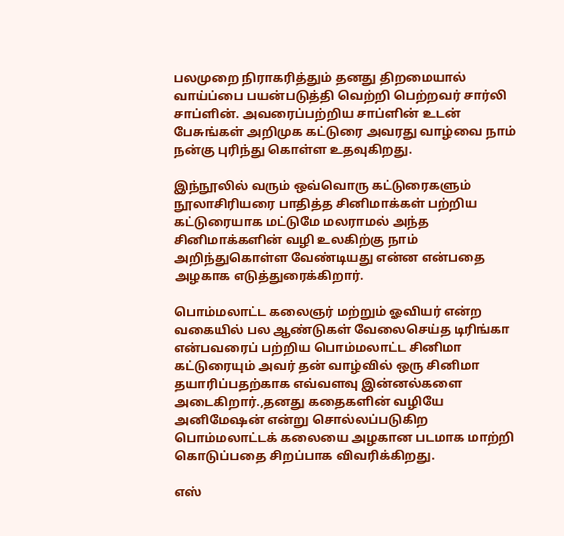பலமுறை நிராகரித்தும் தனது திறமையால் வாய்ப்பை பயன்படுத்தி வெற்றி பெற்றவர் சார்லி சாப்ளின். அவரைப்பற்றிய சாப்ளின் உடன் பேசுங்கள் அறிமுக கட்டுரை அவரது வாழ்வை நாம் நன்கு புரிந்து கொள்ள உதவுகிறது.

இந்நூலில் வரும் ஒவ்வொரு கட்டுரைகளும் நூலாசிரியரை பாதித்த சினிமாக்கள் பற்றிய கட்டுரையாக மட்டுமே மலராமல் அந்த சினிமாக்களின் வழி உலகிற்கு நாம் அறிந்துகொள்ள வேண்டியது என்ன என்பதை அழகாக எடுத்துரைக்கிறார்.

பொம்மலாட்ட கலைஞர் மற்றும் ஓவியர் என்ற வகையில் பல ஆண்டுகள் வேலைசெய்த டிரிங்கா என்பவரைப் பற்றிய பொம்மலாட்ட சினிமா கட்டுரையும் அவர் தன் வாழ்வில் ஒரு சினிமா தயாரிப்பதற்காக எவ்வளவு இன்னல்களை அடைகிறார்.,தனது கதைகளின் வழியே அனிமேஷன் என்று சொல்லப்படுகிற பொம்மலாட்டக் கலையை அழகான படமாக மாற்றி கொடுப்பதை சிறப்பாக விவரிக்கிறது.

எஸ்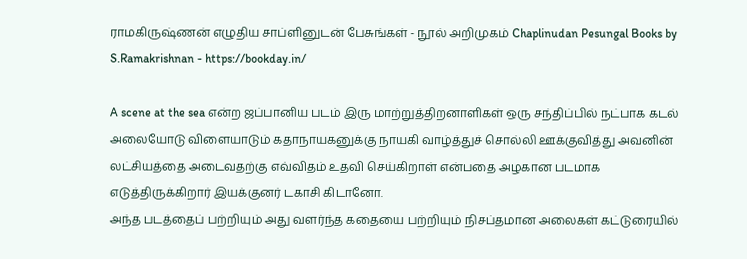ராமகிருஷ்ணன் எழுதிய சாப்ளினுடன் பேசுங்கள் - நூல் அறிமுகம் Chaplinudan Pesungal Books by S.Ramakrishnan - https://bookday.in/

A scene at the sea என்ற ஜப்பானிய படம் இரு மாற்றுத்திறனாளிகள் ஒரு சந்திப்பில் நட்பாக கடல் அலையோடு விளையாடும் கதாநாயகனுக்கு நாயகி வாழ்த்துச் சொல்லி ஊக்குவித்து அவனின் லட்சியத்தை அடைவதற்கு எவ்விதம் உதவி செய்கிறாள் என்பதை அழகான படமாக எடுத்திருக்கிறார் இயக்குனர் டகாசி கிடானோ.
அந்த படத்தைப் பற்றியும் அது வளர்ந்த கதையை பற்றியும் நிசப்தமான அலைகள் கட்டுரையில்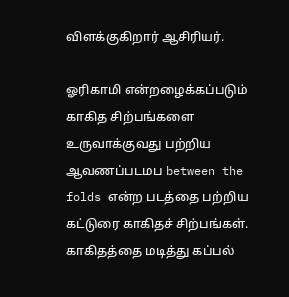விளக்குகிறார் ஆசிரியர்.

ஓரிகாமி என்றழைக்கப்படும் காகித சிற்பங்களை உருவாக்குவது பற்றிய ஆவணப்படமப between the folds என்ற படத்தை பற்றிய கட்டுரை காகிதச் சிற்பங்கள்.
காகிதத்தை மடித்து கப்பல்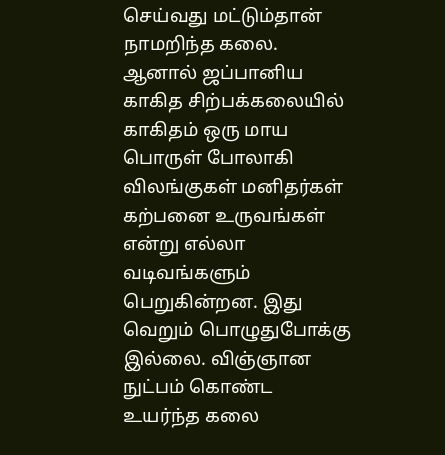செய்வது மட்டும்தான் நாமறிந்த கலை. ஆனால் ஜப்பானிய காகித சிற்பக்கலையில் காகிதம் ஒரு மாய பொருள் போலாகி விலங்குகள் மனிதர்கள் கற்பனை உருவங்கள் என்று எல்லா வடிவங்களும் பெறுகின்றன. இது வெறும் பொழுதுபோக்கு இல்லை. விஞ்ஞான நுட்பம் கொண்ட உயர்ந்த கலை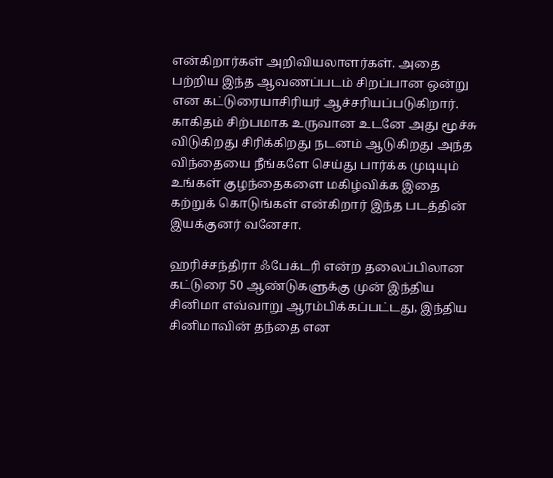என்கிறார்கள் அறிவியலாளர்கள். அதை பற்றிய இந்த ஆவணப்படம் சிறப்பான ஒன்று என கட்டுரையாசிரியர் ஆச்சரியப்படுகிறார்.
காகிதம் சிற்பமாக உருவான உடனே அது மூச்சு விடுகிறது சிரிக்கிறது நடனம் ஆடுகிறது அந்த விந்தையை நீங்களே செய்து பார்க்க முடியும் உங்கள் குழந்தைகளை மகிழ்விக்க இதை கற்றுக் கொடுங்கள் என்கிறார் இந்த படத்தின் இயக்குனர் வனேசா.

ஹரிச்சந்திரா ஃபேக்டரி என்ற தலைப்பிலான கட்டுரை 50 ஆண்டுகளுக்கு முன் இந்திய சினிமா எவ்வாறு ஆரம்பிக்கப்பட்டது, இந்திய சினிமாவின் தந்தை என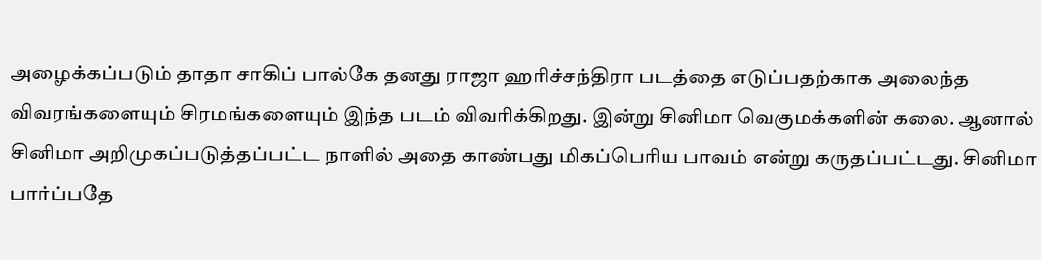அழைக்கப்படும் தாதா சாகிப் பால்கே தனது ராஜா ஹரிச்சந்திரா படத்தை எடுப்பதற்காக அலைந்த விவரங்களையும் சிரமங்களையும் இந்த படம் விவரிக்கிறது. இன்று சினிமா வெகுமக்களின் கலை. ஆனால் சினிமா அறிமுகப்படுத்தப்பட்ட நாளில் அதை காண்பது மிகப்பெரிய பாவம் என்று கருதப்பட்டது. சினிமா பார்ப்பதே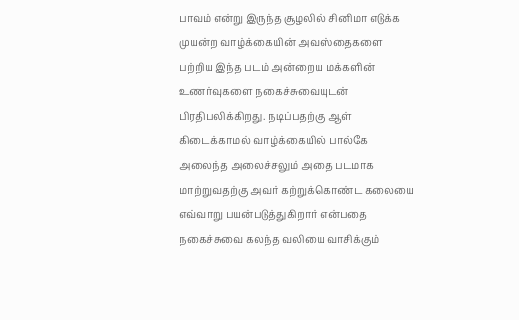பாவம் என்று இருந்த சூழலில் சினிமா எடுக்க முயன்ற வாழ்க்கையின் அவஸ்தைகளை பற்றிய இந்த படம் அன்றைய மக்களின் உணர்வுகளை நகைச்சுவையுடன் பிரதிபலிக்கிறது. நடிப்பதற்கு ஆள் கிடைக்காமல் வாழ்க்கையில் பால்கே அலைந்த அலைச்சலும் அதை படமாக மாற்றுவதற்கு அவர் கற்றுக்கொண்ட கலையை எவ்வாறு பயன்படுத்துகிறார் என்பதை நகைச்சுவை கலந்த வலியை வாசிக்கும்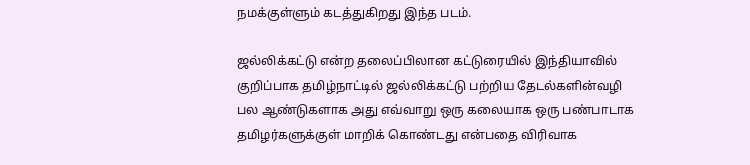நமக்குள்ளும் கடத்துகிறது இந்த படம்.

ஜல்லிக்கட்டு என்ற தலைப்பிலான கட்டுரையில் இந்தியாவில் குறிப்பாக தமிழ்நாட்டில் ஜல்லிக்கட்டு பற்றிய தேடல்களின்வழி பல ஆண்டுகளாக அது எவ்வாறு ஒரு கலையாக ஒரு பண்பாடாக தமிழர்களுக்குள் மாறிக் கொண்டது என்பதை விரிவாக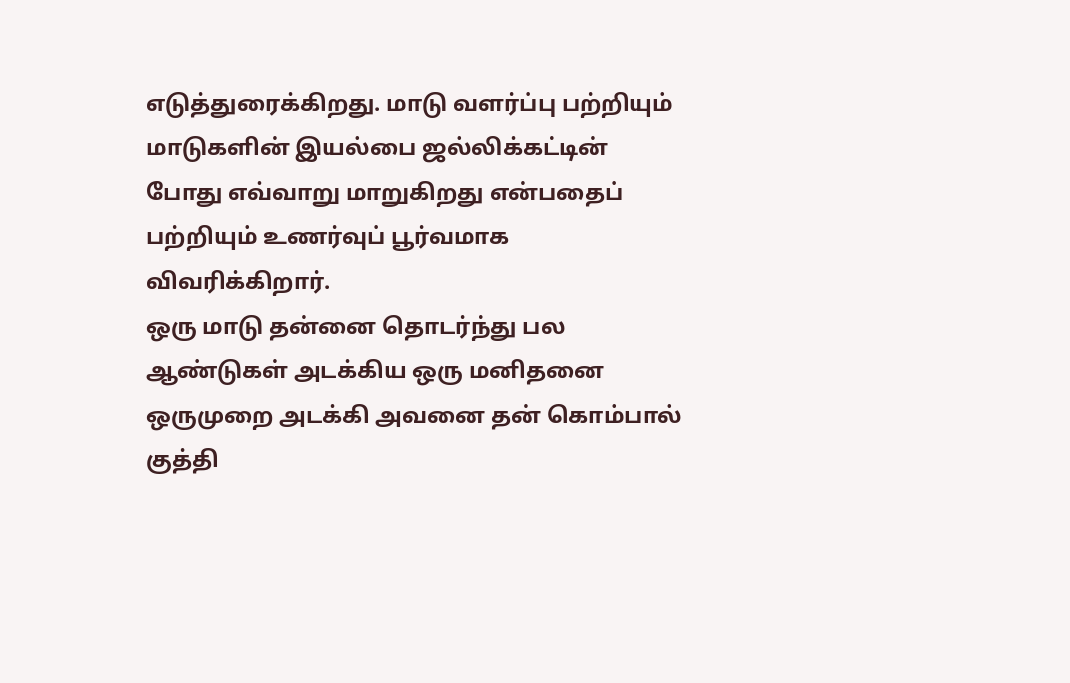எடுத்துரைக்கிறது. மாடு வளர்ப்பு பற்றியும் மாடுகளின் இயல்பை ஜல்லிக்கட்டின் போது எவ்வாறு மாறுகிறது என்பதைப் பற்றியும் உணர்வுப் பூர்வமாக விவரிக்கிறார்.
ஒரு மாடு தன்னை தொடர்ந்து பல ஆண்டுகள் அடக்கிய ஒரு மனிதனை ஒருமுறை அடக்கி அவனை தன் கொம்பால் குத்தி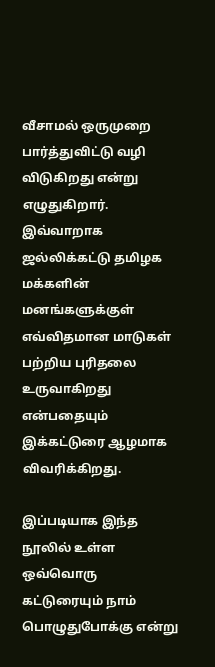வீசாமல் ஒருமுறை பார்த்துவிட்டு வழி விடுகிறது என்று எழுதுகிறார். இவ்வாறாக ஜல்லிக்கட்டு தமிழக மக்களின் மனங்களுக்குள் எவ்விதமான மாடுகள் பற்றிய புரிதலை உருவாகிறது என்பதையும் இக்கட்டுரை ஆழமாக விவரிக்கிறது.

இப்படியாக இந்த நூலில் உள்ள ஒவ்வொரு கட்டுரையும் நாம் பொழுதுபோக்கு என்று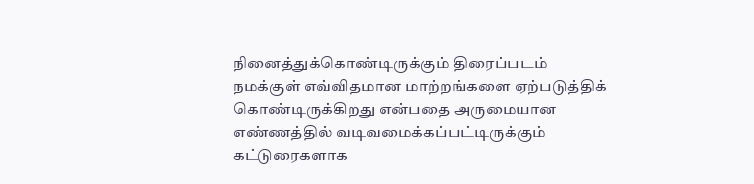நினைத்துக்கொண்டிருக்கும் திரைப்படம் நமக்குள் எவ்விதமான மாற்றங்களை ஏற்படுத்திக் கொண்டிருக்கிறது என்பதை அருமையான எண்ணத்தில் வடிவமைக்கப்பட்டிருக்கும் கட்டுரைகளாக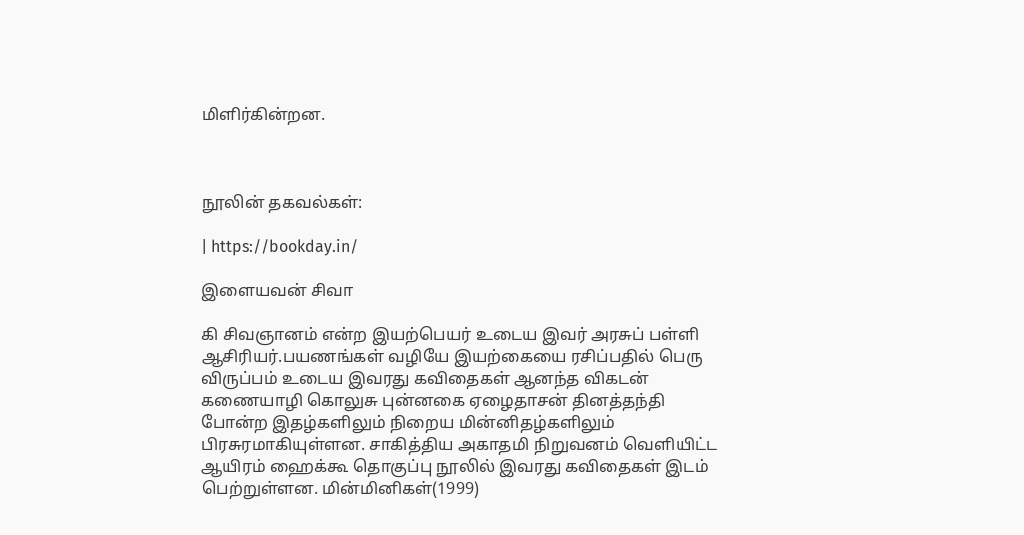மிளிர்கின்றன.



நூலின் தகவல்கள்:

| https://bookday.in/

இளையவன் சிவா

கி சிவஞானம் என்ற இயற்பெயர் உடைய இவர் அரசுப் பள்ளி ஆசிரியர்.பயணங்கள் வழியே இயற்கையை ரசிப்பதில் பெரு விருப்பம் உடைய இவரது கவிதைகள் ஆனந்த விகடன் கணையாழி கொலுசு புன்னகை ஏழைதாசன் தினத்தந்தி போன்ற இதழ்களிலும் நிறைய மின்னிதழ்களிலும் பிரசுரமாகியுள்ளன. சாகித்திய அகாதமி நிறுவனம் வெளியிட்ட ஆயிரம் ஹைக்கூ தொகுப்பு நூலில் இவரது கவிதைகள் இடம் பெற்றுள்ளன. மின்மினிகள்(1999)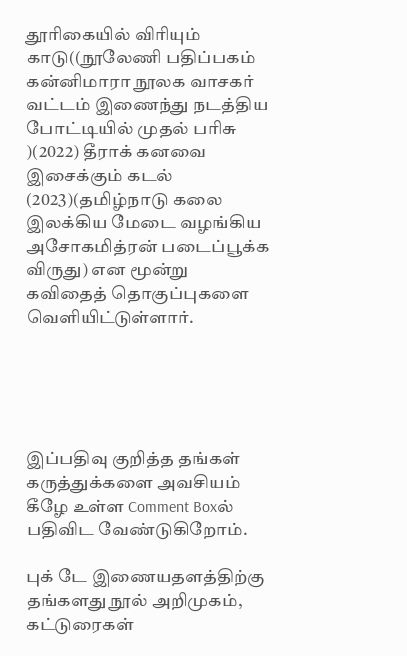தூரிகையில் விரியும் காடு((நூலேணி பதிப்பகம் கன்னிமாரா நூலக வாசகர் வட்டம் இணைந்து நடத்திய போட்டியில் முதல் பரிசு )(2022) தீராக் கனவை இசைக்கும் கடல் (2023)(தமிழ்நாடு கலை இலக்கிய மேடை வழங்கிய அசோகமித்ரன் படைப்பூக்க விருது) என மூன்று கவிதைத் தொகுப்புகளை வெளியிட்டுள்ளார்.





இப்பதிவு குறித்த தங்கள் கருத்துக்களை அவசியம் கீழே உள்ள Comment Boxல் பதிவிட வேண்டுகிறோம்.

புக் டே இணையதளத்திற்கு தங்களது நூல் அறிமுகம், கட்டுரைகள்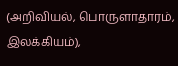(அறிவியல், பொருளாதாரம், இலக்கியம்),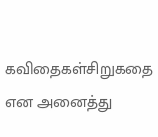கவிதைகள்சிறுகதை என அனைத்து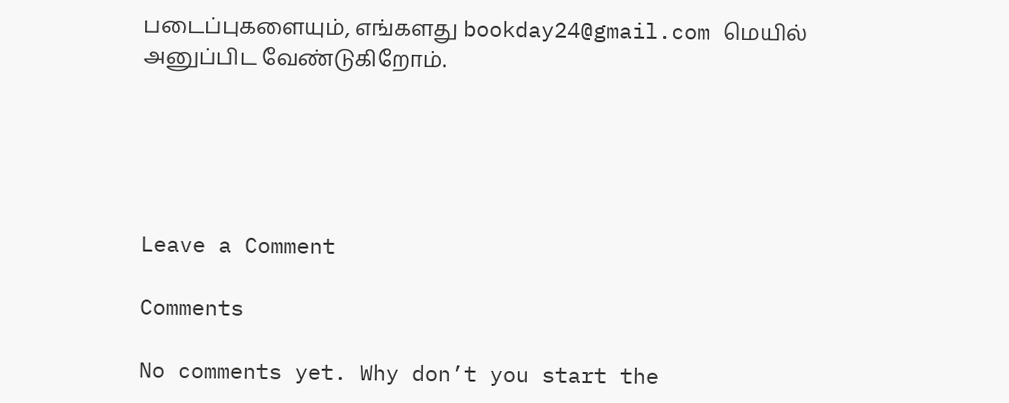படைப்புகளையும், எங்களது bookday24@gmail.com மெயில் அனுப்பிட வேண்டுகிறோம்.





Leave a Comment

Comments

No comments yet. Why don’t you start the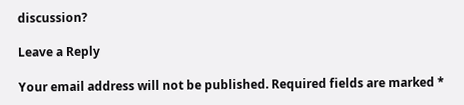discussion?

Leave a Reply

Your email address will not be published. Required fields are marked *